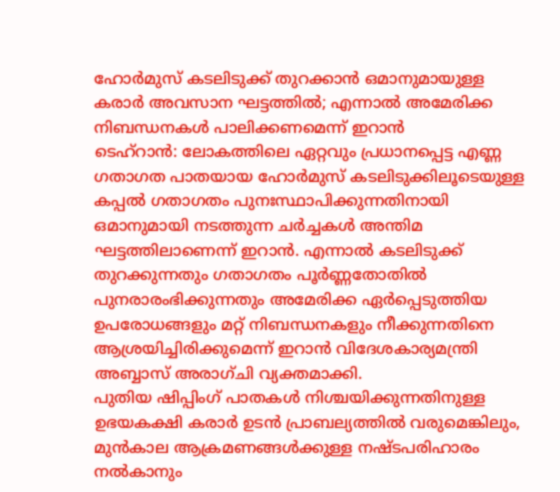ഹോർമുസ് കടലിടുക്ക് തുറക്കാൻ ഒമാനുമായുള്ള കരാർ അവസാന ഘട്ടത്തിൽ; എന്നാൽ അമേരിക്ക നിബന്ധനകൾ പാലിക്കണമെന്ന് ഇറാൻ
ടെഹ്റാൻ: ലോകത്തിലെ ഏറ്റവും പ്രധാനപ്പെട്ട എണ്ണ ഗതാഗത പാതയായ ഹോർമുസ് കടലിടുക്കിലൂടെയുള്ള കപ്പൽ ഗതാഗതം പുനഃസ്ഥാപിക്കുന്നതിനായി ഒമാനുമായി നടത്തുന്ന ചർച്ചകൾ അന്തിമ ഘട്ടത്തിലാണെന്ന് ഇറാൻ. എന്നാൽ കടലിടുക്ക് തുറക്കുന്നതും ഗതാഗതം പൂർണ്ണതോതിൽ പുനരാരംഭിക്കുന്നതും അമേരിക്ക ഏർപ്പെടുത്തിയ ഉപരോധങ്ങളും മറ്റ് നിബന്ധനകളും നീക്കുന്നതിനെ ആശ്രയിച്ചിരിക്കുമെന്ന് ഇറാൻ വിദേശകാര്യമന്ത്രി അബ്ബാസ് അരാഗ്ചി വ്യക്തമാക്കി.
പുതിയ ഷിപ്പിംഗ് പാതകൾ നിശ്ചയിക്കുന്നതിനുള്ള ഉഭയകക്ഷി കരാർ ഉടൻ പ്രാബല്യത്തിൽ വരുമെങ്കിലും, മുൻകാല ആക്രമണങ്ങൾക്കുള്ള നഷ്ടപരിഹാരം നൽകാനും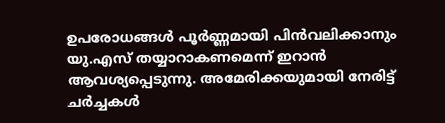ഉപരോധങ്ങൾ പൂർണ്ണമായി പിൻവലിക്കാനും യു.എസ് തയ്യാറാകണമെന്ന് ഇറാൻ ആവശ്യപ്പെടുന്നു. അമേരിക്കയുമായി നേരിട്ട് ചർച്ചകൾ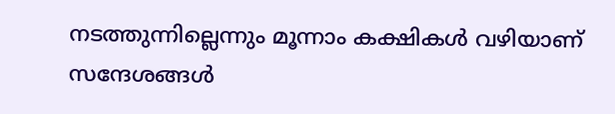നടത്തുന്നില്ലെന്നും മൂന്നാം കക്ഷികൾ വഴിയാണ് സന്ദേശങ്ങൾ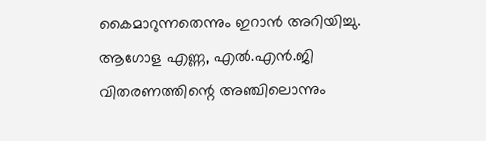കൈമാറുന്നതെന്നും ഇറാൻ അറിയിച്ചു.
ആഗോള എണ്ണ, എൽ.എൻ.ജി വിതരണത്തിന്റെ അഞ്ചിലൊന്നും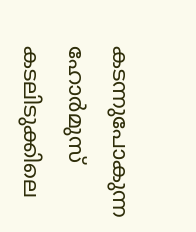കടന്നുപോകുന്ന ഹോർമുസ് കടലിടുക്കിലെ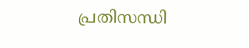പ്രതിസന്ധി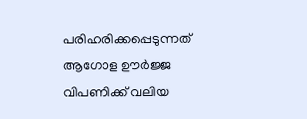പരിഹരിക്കപ്പെടുന്നത് ആഗോള ഊർജ്ജ വിപണിക്ക് വലിയ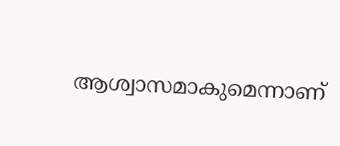ആശ്വാസമാകുമെന്നാണ്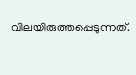വിലയിരുത്തപ്പെടുന്നത്.